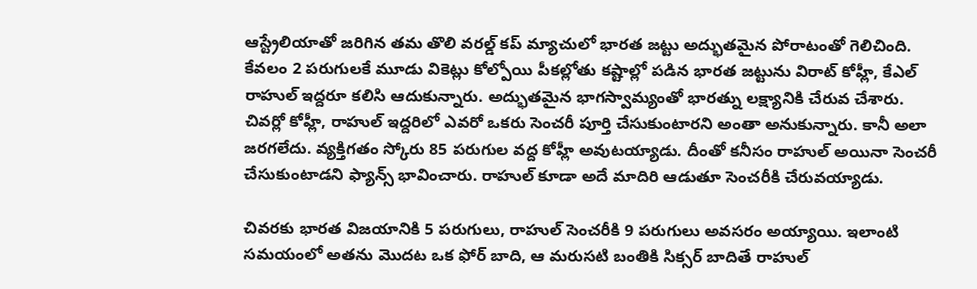ఆస్ట్రేలియాతో జరిగిన తమ తొలి వరల్డ్ కప్ మ్యాచులో భారత జట్టు అద్భుతమైన పోరాటంతో గెలిచింది. కేవలం 2 పరుగులకే మూడు వికెట్లు కోల్పోయి పీకల్లోతు కష్టాల్లో పడిన భారత జట్టును విరాట్ కోహ్లీ, కేఎల్ రాహుల్ ఇద్దరూ కలిసి ఆదుకున్నారు. అద్భుతమైన భాగస్వామ్యంతో భారత్ను లక్ష్యానికి చేరువ చేశారు.
చివర్లో కోహ్లీ, రాహుల్ ఇద్దరిలో ఎవరో ఒకరు సెంచరీ పూర్తి చేసుకుంటారని అంతా అనుకున్నారు. కానీ అలా జరగలేదు. వ్యక్తిగతం స్కోరు 85 పరుగుల వద్ద కోహ్లీ అవుటయ్యాడు. దీంతో కనీసం రాహుల్ అయినా సెంచరీ చేసుకుంటాడని ఫ్యాన్స్ భావించారు. రాహుల్ కూడా అదే మాదిరి ఆడుతూ సెంచరీకి చేరువయ్యాడు.

చివరకు భారత విజయానికి 5 పరుగులు, రాహుల్ సెంచరీకి 9 పరుగులు అవసరం అయ్యాయి. ఇలాంటి సమయంలో అతను మొదట ఒక ఫోర్ బాది, ఆ మరుసటి బంతికి సిక్సర్ బాదితే రాహుల్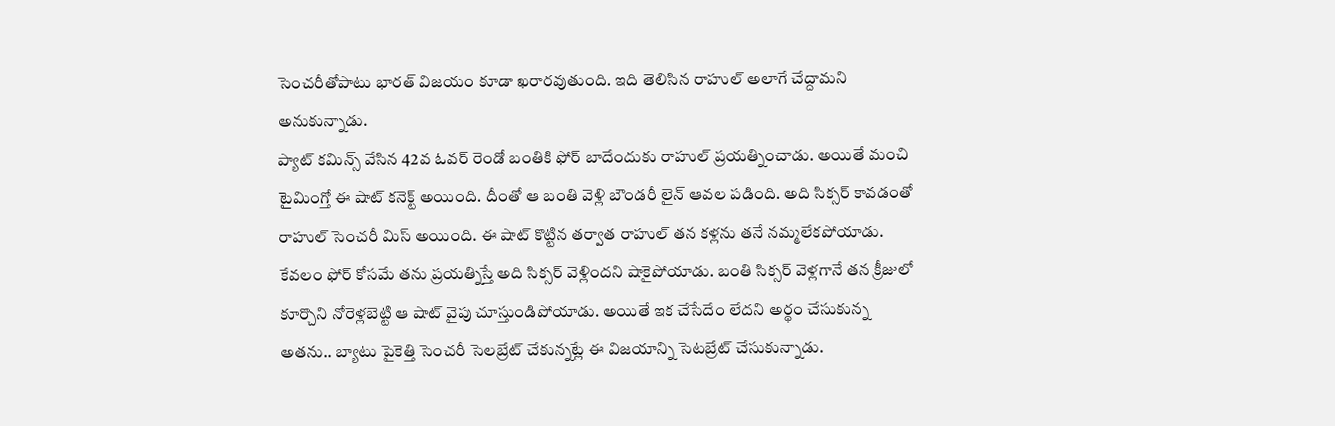సెంచరీతోపాటు భారత్ విజయం కూడా ఖరారవుతుంది. ఇది తెలిసిన రాహుల్ అలాగే చేద్దామని అనుకున్నాడు.
ప్యాట్ కమిన్స్ వేసిన 42వ ఓవర్ రెండో బంతికి ఫోర్ బాదేందుకు రాహుల్ ప్రయత్నించాడు. అయితే మంచి టైమింగ్తో ఈ షాట్ కనెక్ట్ అయింది. దీంతో ఆ బంతి వెళ్లి బౌండరీ లైన్ ఆవల పడింది. అది సిక్సర్ కావడంతో రాహుల్ సెంచరీ మిస్ అయింది. ఈ షాట్ కొట్టిన తర్వాత రాహుల్ తన కళ్లను తనే నమ్మలేకపోయాడు.
కేవలం ఫోర్ కోసమే తను ప్రయత్నిస్తే అది సిక్సర్ వెళ్లిందని షాకైపోయాడు. బంతి సిక్సర్ వెళ్లగానే తన క్రీజులో కూర్చొని నోరెళ్లబెట్టి ఆ షాట్ వైపు చూస్తుండిపోయాడు. అయితే ఇక చేసేదేం లేదని అర్థం చేసుకున్న అతను.. బ్యాటు పైకెత్తి సెంచరీ సెలబ్రేట్ చేకున్నట్లే ఈ విజయాన్ని సెటబ్రేట్ చేసుకున్నాడు.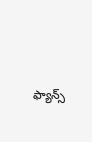ఫ్యాన్స్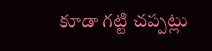కూడా గట్టి చప్పట్లు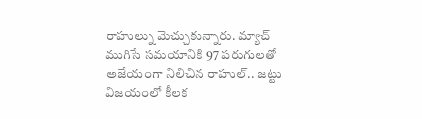రాహుల్ను మెచ్చుకున్నారు. మ్యాచ్ ముగిసే సమయానికి 97 పరుగులతో అజేయంగా నిలిచిన రాహుల్.. జట్టు విజయంలో కీలక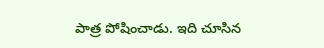పాత్ర పోషించాడు. ఇది చూసిన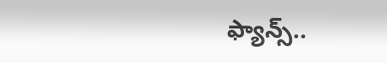ఫ్యాన్స్..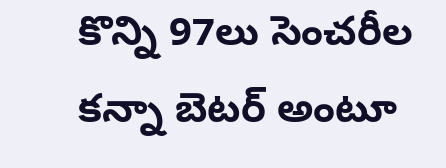కొన్ని 97లు సెంచరీల కన్నా బెటర్ అంటూ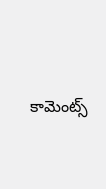కామెంట్స్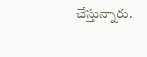చేస్తున్నారు.